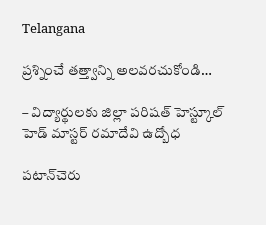Telangana

ప్రశ్నించే తత్త్వాన్ని అలవరచుకోండి…

– విద్యార్థులకు జిల్లా పరిషత్ హెస్ట్కూల్ హెడ్ మాస్టర్ రమాదేవి ఉద్బోధ

పటాన్‌చెరు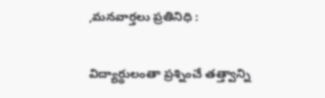,మనవార్తలు ప్రతినిధి :

విద్యార్థులంతా ప్రశ్నించే తత్త్వాన్ని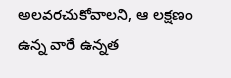అలవరచుకోవాలని, ఆ లక్షణం ఉన్న వారే ఉన్నత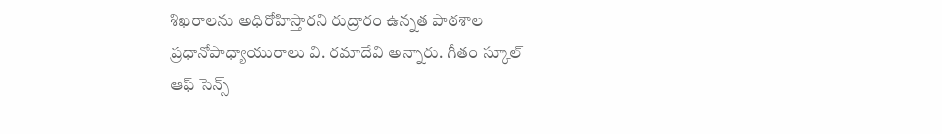శిఖరాలను అధిరోహిస్తారని రుద్రారం ఉన్నత పాఠశాల ప్రధానోపాధ్యాయురాలు వి. రమాదేవి అన్నారు. గీతం స్కూల్ ఆఫ్ సెన్స్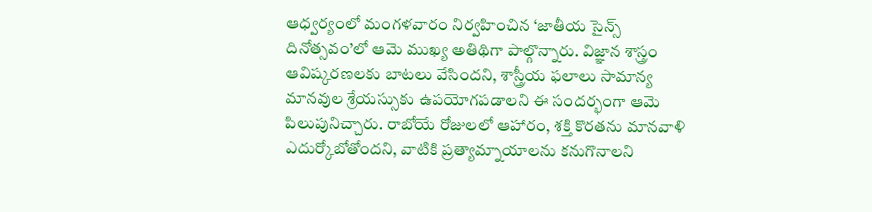ఆధ్వర్యంలో మంగళవారం నిర్వహించిన ‘జాతీయ సైన్స్ దినోత్సవం’లో ఆమె ముఖ్య అతిథిగా పాల్గొన్నారు. విజ్ఞాన శాస్త్రం ఆవిష్కరణలకు బాటలు వేసిందని, శాస్త్రీయ ఫలాలు సామాన్య మానవుల శ్రేయస్సుకు ఉపయోగపడాలని ఈ సందర్భంగా ఆమె పిలుపునిచ్చారు. రాబోయే రోజులలో ఆహారం, శక్తి కొరతను మానవాళి ఎదుర్కోబోతోందని, వాటికి ప్రత్యామ్నాయాలను కనుగొనాలని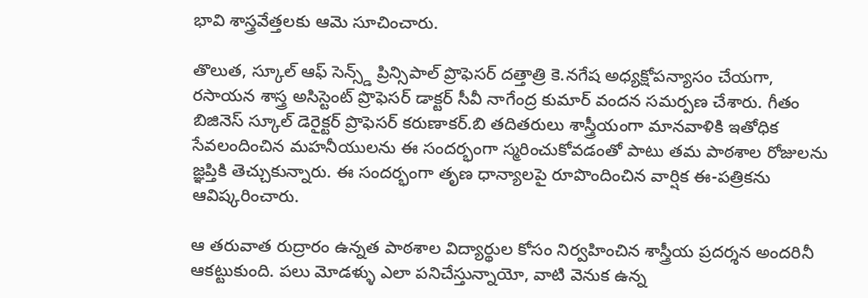భావి శాస్త్రవేత్తలకు ఆమె సూచించారు.

తొలుత, స్కూల్ ఆఫ్ సెన్స్డ్ ప్రిన్సిపాల్ ప్రొఫెసర్ దత్తాత్రి కె.నగేష అధ్యక్షోపన్యాసం చేయగా, రసాయన శాస్త్ర అసిస్టెంట్ ప్రొఫెసర్ డాక్టర్ సీవీ నాగేంద్ర కుమార్ వందన సమర్పణ చేశారు. గీతం బిజినెస్ స్కూల్ డెరైక్టర్ ప్రొఫెసర్ కరుణాకర్.బి తదితరులు శాస్త్రీయంగా మానవాళికి ఇతోధిక సేవలందించిన మహనీయులను ఈ సందర్భంగా స్మరించుకోవడంతో పాటు తమ పాఠశాల రోజులను జ్ఞప్తికి తెచ్చుకున్నారు. ఈ సందర్భంగా తృణ ధాన్యాలపై రూపొందించిన వార్షిక ఈ-పత్రికను ఆవిష్కరించారు.

ఆ తరువాత రుద్రారం ఉన్నత పాఠశాల విద్యార్థుల కోసం నిర్వహించిన శాస్త్రీయ ప్రదర్శన అందరినీ ఆకట్టుకుంది. పలు మోడళ్ళు ఎలా పనిచేస్తున్నాయో, వాటి వెనుక ఉన్న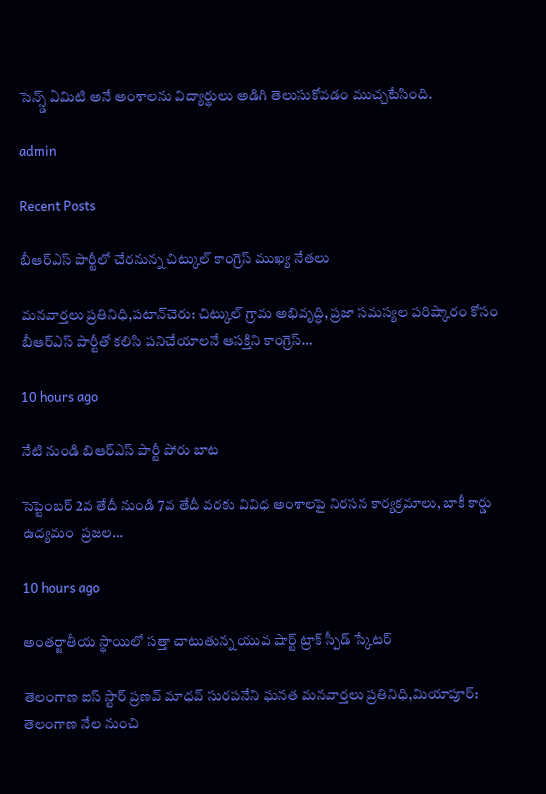సెన్స్డ్ ఏమిటి అనే అంశాలను విద్యార్థులు అడిగి తెలుసుకోవడం ముచ్చటేసింది.

admin

Recent Posts

బీఆర్ఎస్ పార్టీలో చేరనున్న చిట్కుల్ కాంగ్రెస్ ముఖ్య నేతలు

మనవార్తలు ప్రతినిధి,పటాన్‌చెరు: చిట్కుల్ గ్రామ అభివృద్ధి, ప్రజా సమస్యల పరిష్కారం కోసం బీఆర్ఎస్ పార్టీతో కలిసి పనిచేయాలనే ఆసక్తిని కాంగ్రెస్…

10 hours ago

నేటి నుండి బిఆర్ఎస్ పార్టీ పోరు బాట

సెప్టెంబర్ 2వ తేదీ నుండి 7వ తేదీ వరకు వివిధ అంశాలపై నిరసన కార్యక్రమాలు, బాకీ కార్డు ఉద్యమం  ప్రజల…

10 hours ago

అంతర్జాతీయ స్థాయిలో సత్తా చాటుతున్న యువ షార్ట్ ట్రాక్ స్పీడ్ స్కేటర్

తెలంగాణ ఐస్ స్టార్ ప్రణవ్ మాధవ్ సురపనేని ఘనత మనవార్తలు ప్రతినిధి,మియాపూర్: తెలంగాణ నేల నుంచి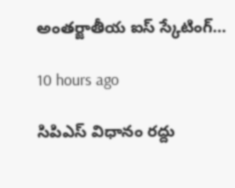అంతర్జాతీయ ఐస్ స్కేటింగ్…

10 hours ago

సిపిఎస్ విధానం రద్దు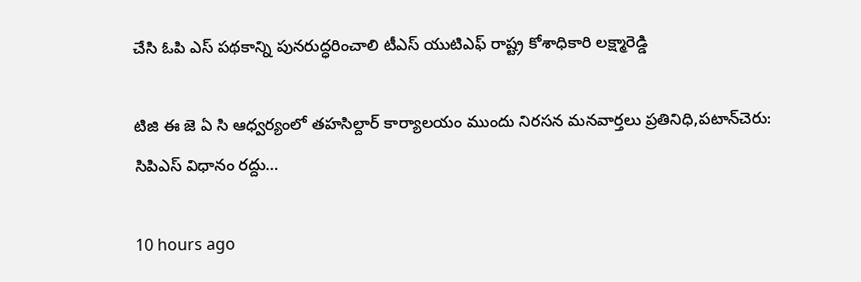చేసి ఓపి ఎస్ పథకాన్ని పునరుద్ధరించాలి టీఎస్ యుటిఎఫ్ రాష్ట్ర కోశాధికారి లక్ష్మారెడ్డి

టిజి ఈ జె ఏ సి ఆధ్వర్యంలో తహసిల్దార్ కార్యాలయం ముందు నిరసన మనవార్తలు ప్రతినిధి,పటాన్‌చెరు: సిపిఎస్ విధానం రద్దు…

10 hours ago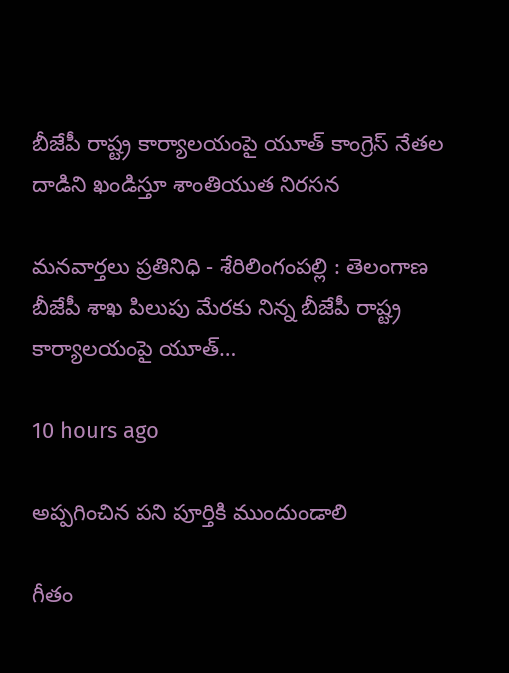బీజేపీ రాష్ట్ర కార్యాలయంపై యూత్ కాంగ్రెస్ నేతల దాడిని ఖండిస్తూ శాంతియుత నిరసన

మనవార్తలు ప్రతినిధి - శేరిలింగంపల్లి : తెలంగాణ బీజేపీ శాఖ పిలుపు మేరకు నిన్న బీజేపీ రాష్ట్ర కార్యాలయంపై యూత్…

10 hours ago

అప్పగించిన పని పూర్తికి ముందుండాలి

గీతం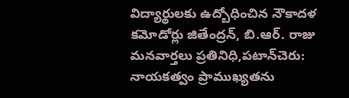విద్యార్థులకు ఉద్బోధించిన నౌకాదళ కమోడోర్లు జితేంద్రన్, బి.ఆర్. రాజు మనవార్తలు ప్రతినిధి,పటాన్‌చెరు: నాయకత్వం ప్రాముఖ్యతను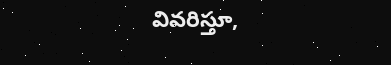వివరిస్తూ,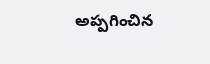అప్పగించిన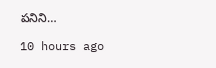పనిని…

10 hours ago